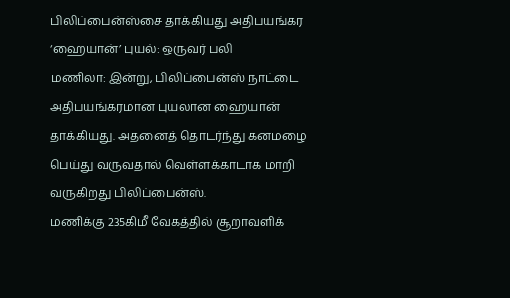பிலிப்பைன்ஸ்சை தாக்கியது அதிபயங்கர ‘ஹையான்’ புயல்: ஒருவர் பலி
மணிலா: இன்று, பிலிப்பைன்ஸ் நாட்டை அதிபயங்கரமான புயலான ஹையான் தாக்கியது. அதனைத் தொடர்ந்து கனமழை பெய்து வருவதால் வெள்ளக்காடாக மாறி வருகிறது பிலிப்பைன்ஸ்.
மணிக்கு 235கிமீ வேகத்தில் சூறாவளிக்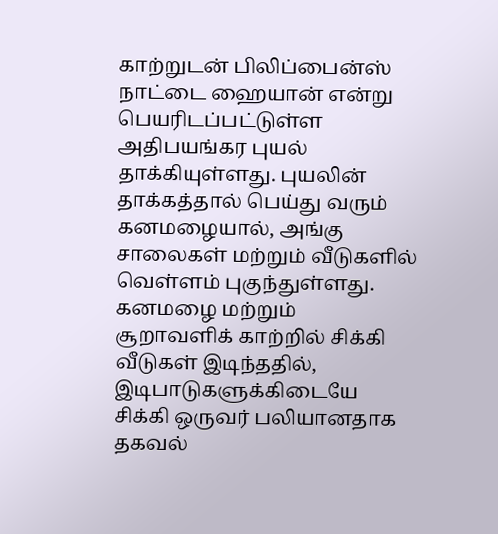காற்றுடன் பிலிப்பைன்ஸ் நாட்டை ஹையான் என்று பெயரிடப்பட்டுள்ள அதிபயங்கர புயல் தாக்கியுள்ளது. புயலின் தாக்கத்தால் பெய்து வரும் கனமழையால், அங்கு சாலைகள் மற்றும் வீடுகளில் வெள்ளம் புகுந்துள்ளது.
கனமழை மற்றும் சூறாவளிக் காற்றில் சிக்கி வீடுகள் இடிந்ததில், இடிபாடுகளுக்கிடையே சிக்கி ஒருவர் பலியானதாக தகவல்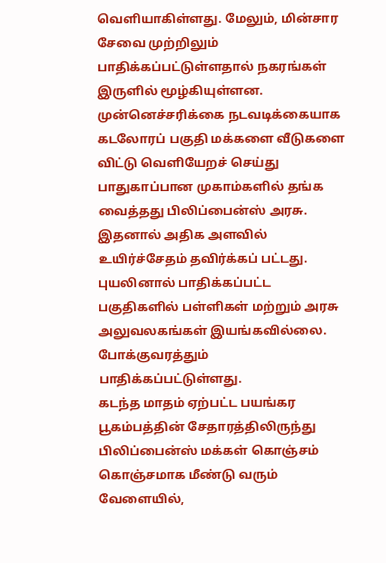வெளியாகிள்ளது. மேலும், மின்சார சேவை முற்றிலும் பாதிக்கப்பட்டுள்ளதால் நகரங்கள் இருளில் மூழ்கியுள்ளன.
முன்னெச்சரிக்கை நடவடிக்கையாக கடலோரப் பகுதி மக்களை வீடுகளை விட்டு வெளியேறச் செய்து பாதுகாப்பான முகாம்களில் தங்க வைத்தது பிலிப்பைன்ஸ் அரசு. இதனால் அதிக அளவில் உயிர்ச்சேதம் தவிர்க்கப் பட்டது.
புயலினால் பாதிக்கப்பட்ட பகுதிகளில் பள்ளிகள் மற்றும் அரசு அலுவலகங்கள் இயங்கவில்லை. போக்குவரத்தும் பாதிக்கப்பட்டுள்ளது.
கடந்த மாதம் ஏற்பட்ட பயங்கர பூகம்பத்தின் சேதாரத்திலிருந்து பிலிப்பைன்ஸ் மக்கள் கொஞ்சம் கொஞ்சமாக மீண்டு வரும் வேளையில்,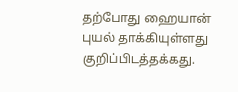தற்போது ஹையான் புயல் தாக்கியுள்ளது குறிப்பிடத்தக்கது.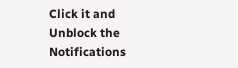Click it and Unblock the Notifications